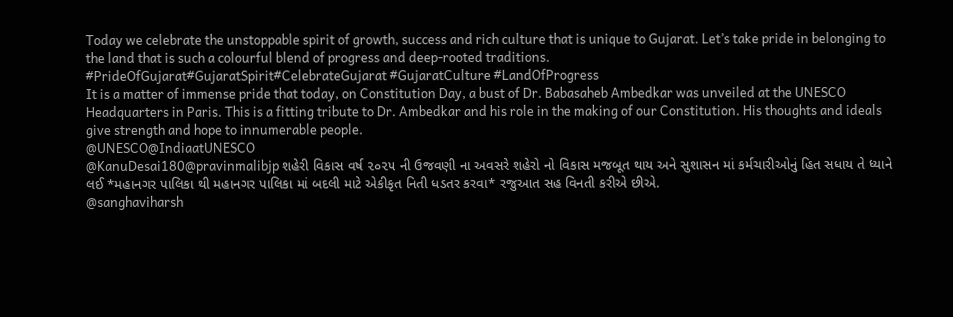Today we celebrate the unstoppable spirit of growth, success and rich culture that is unique to Gujarat. Let’s take pride in belonging to the land that is such a colourful blend of progress and deep-rooted traditions.
#PrideOfGujarat#GujaratSpirit#CelebrateGujarat #GujaratCulture #LandOfProgress
It is a matter of immense pride that today, on Constitution Day, a bust of Dr. Babasaheb Ambedkar was unveiled at the UNESCO Headquarters in Paris. This is a fitting tribute to Dr. Ambedkar and his role in the making of our Constitution. His thoughts and ideals give strength and hope to innumerable people.
@UNESCO@IndiaatUNESCO
@KanuDesai180@pravinmalibjp શહેરી વિકાસ વર્ષ ૨૦૨૫ ની ઉજવણી ના અવસરે શહેરો નો વિકાસ મજબૂત થાય અને સુશાસન માં કર્મચારીઓનું હિત સધાય તે ધ્યાને લઈ *મહાનગર પાલિકા થી મહાનગર પાલિકા માં બદલી માટે એકીકૃત નિતી ધડતર કરવા* રજુઆત સહ વિનતી કરીએ છીએ.
@sanghaviharsh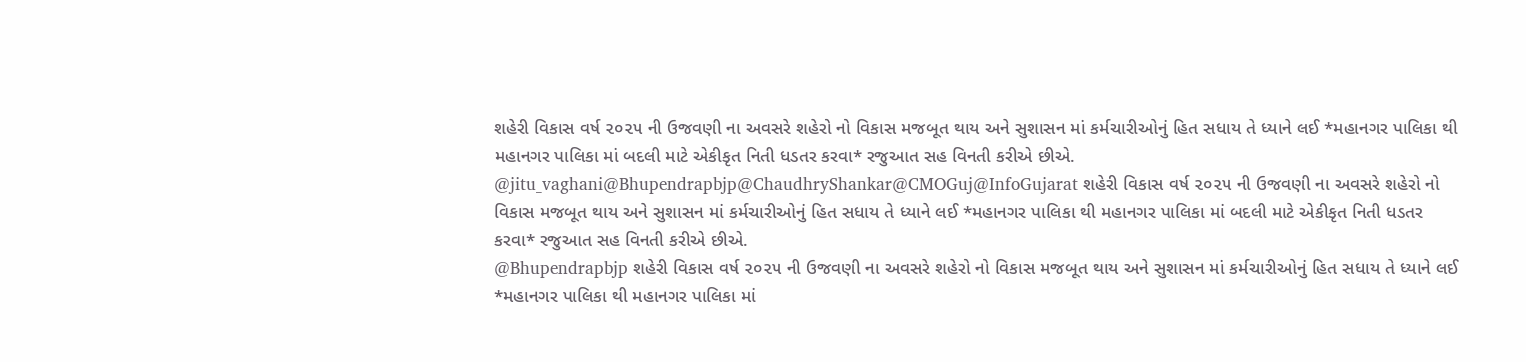શહેરી વિકાસ વર્ષ ૨૦૨૫ ની ઉજવણી ના અવસરે શહેરો નો વિકાસ મજબૂત થાય અને સુશાસન માં કર્મચારીઓનું હિત સધાય તે ધ્યાને લઈ *મહાનગર પાલિકા થી મહાનગર પાલિકા માં બદલી માટે એકીકૃત નિતી ધડતર કરવા* રજુઆત સહ વિનતી કરીએ છીએ.
@jitu_vaghani@Bhupendrapbjp@ChaudhryShankar@CMOGuj@InfoGujarat શહેરી વિકાસ વર્ષ ૨૦૨૫ ની ઉજવણી ના અવસરે શહેરો નો વિકાસ મજબૂત થાય અને સુશાસન માં કર્મચારીઓનું હિત સધાય તે ધ્યાને લઈ *મહાનગર પાલિકા થી મહાનગર પાલિકા માં બદલી માટે એકીકૃત નિતી ધડતર કરવા* રજુઆત સહ વિનતી કરીએ છીએ.
@Bhupendrapbjp શહેરી વિકાસ વર્ષ ૨૦૨૫ ની ઉજવણી ના અવસરે શહેરો નો વિકાસ મજબૂત થાય અને સુશાસન માં કર્મચારીઓનું હિત સધાય તે ધ્યાને લઈ *મહાનગર પાલિકા થી મહાનગર પાલિકા માં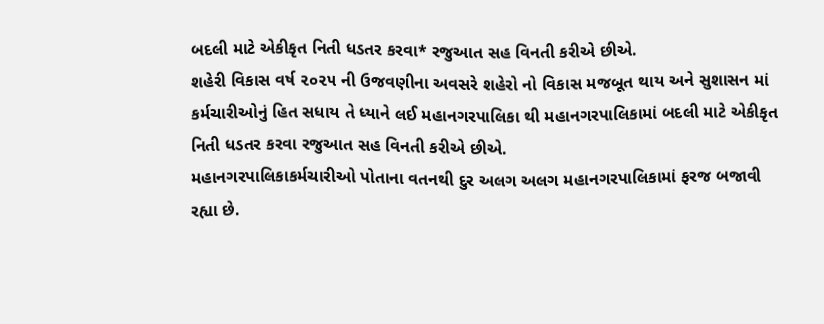બદલી માટે એકીકૃત નિતી ધડતર કરવા* રજુઆત સહ વિનતી કરીએ છીએ.
શહેરી વિકાસ વર્ષ ૨૦૨૫ ની ઉજવણીના અવસરે શહેરો નો વિકાસ મજબૂત થાય અને સુશાસન માં કર્મચારીઓનું હિત સધાય તે ધ્યાને લઈ મહાનગરપાલિકા થી મહાનગરપાલિકામાં બદલી માટે એકીકૃત નિતી ધડતર કરવા રજુઆત સહ વિનતી કરીએ છીએ.
મહાનગરપાલિકાકર્મચારીઓ પોતાના વતનથી દુર અલગ અલગ મહાનગરપાલિકામાં ફરજ બજાવી રહ્યા છે.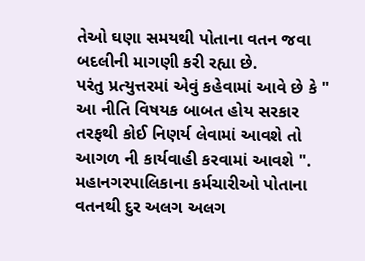તેઓ ઘણા સમયથી પોતાના વતન જવા બદલીની માગણી કરી રહ્યા છે.
પરંતુ પ્રત્યુત્તરમાં એવું કહેવામાં આવે છે કે " આ નીતિ વિષયક બાબત હોય સરકાર તરફથી કોઈ નિણર્ય લેવામાં આવશે તો આગળ ની કાર્યવાહી કરવામાં આવશે ".
મહાનગરપાલિકાના કર્મચારીઓ પોતાના વતનથી દુર અલગ અલગ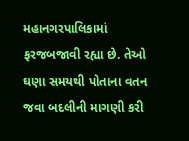મહાનગરપાલિકામાં ફરજબજાવી રહ્યા છે. તેઓ ઘણા સમયથી પોતાના વતન જવા બદલીની માગણી કરી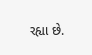રહ્યા છે.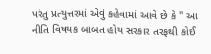પરંતુ પ્રત્યુત્તરમાં એવું કહેવામાં આવે છે કે " આ નીતિ વિષયક બાબત હોય સરકાર તરફથી કોઈ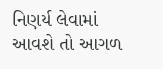નિણર્ય લેવામાં આવશે તો આગળ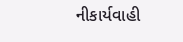નીકાર્યવાહી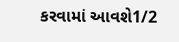કરવામાં આવશે1/2